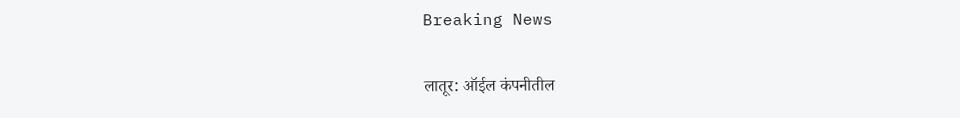Breaking News

लातूर: ऑईल कंपनीतील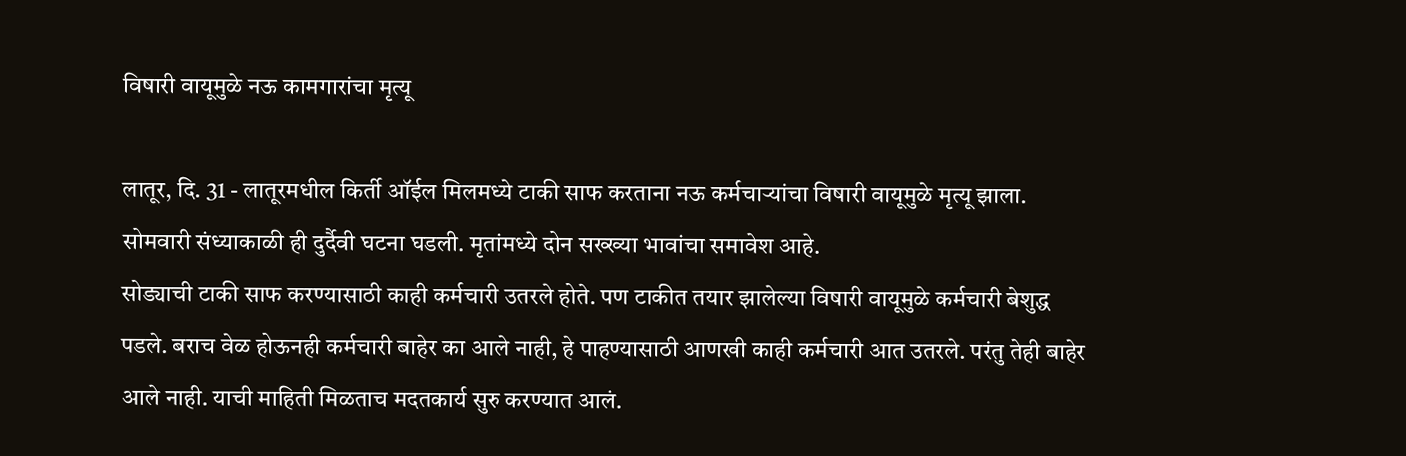विषारी वायूमुळे नऊ कामगारांचा मृत्यू

लातूर, दि. 31 - लातूरमधील किर्ती ऑईल मिलमध्ये टाकी साफ करताना नऊ कर्मचार्‍यांचा विषारी वायूमुळे मृत्यू झाला. सोमवारी संध्याकाळी ही दुर्दैवी घटना घडली. मृतांमध्ये दोन सख्ख्या भावांचा समावेश आहे.
सोड्याची टाकी साफ करण्यासाठी काही कर्मचारी उतरले होते. पण टाकीत तयार झालेल्या विषारी वायूमुळे कर्मचारी बेशुद्ध पडले. बराच वेळ होऊनही कर्मचारी बाहेर का आले नाही, हे पाहण्यासाठी आणखी काही कर्मचारी आत उतरले. परंतु तेही बाहेर आले नाही. याची माहिती मिळताच मदतकार्य सुरु करण्यात आलं.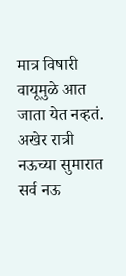मात्र विषारी वायूमुळे आत जाता येत नव्हतं. अखेर रात्री नऊच्या सुमारात सर्व नऊ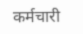कर्मचारी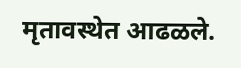मृतावस्थेत आढळले.